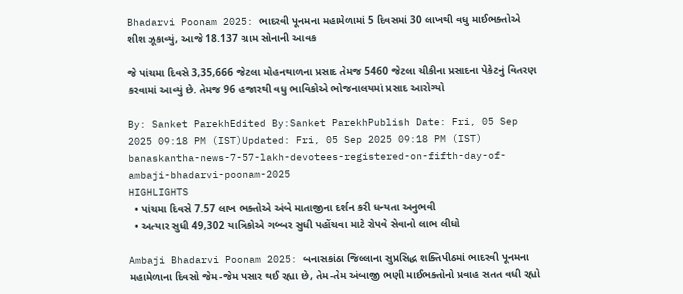Bhadarvi Poonam 2025: ભાદરવી પૂનમના મહામેળામાં 5 દિવસમાં 30 લાખથી વધુ માઈભક્તોએ શીશ ઝૂકાવ્યું, આજે 18.137 ગ્રામ સોનાની આવક

જે પાંચમા દિવસે 3,35,666 જેટલા મોહનથાળના પ્રસાદ તેમજ 5460 જેટલા ચીકીના પ્રસાદના પેકેટનું વિતરણ કરવામાં આવ્યું છે. તેમજ 96 હજારથી વધુ ભાવિકોએ ભોજનાલયમાં પ્રસાદ આરોગ્યો

By: Sanket ParekhEdited By:Sanket ParekhPublish Date: Fri, 05 Sep 2025 09:18 PM (IST)Updated: Fri, 05 Sep 2025 09:18 PM (IST)
banaskantha-news-7-57-lakh-devotees-registered-on-fifth-day-of-ambaji-bhadarvi-poonam-2025
HIGHLIGHTS
  • પાંચમા દિવસે 7.57 લાખ ભક્તોએ અંબે માતાજીના દર્શન કરી ધન્યતા અનુભવી
  • અત્યાર સુધી 49,302 યાત્રિકોએ ગબ્બર સુધી પહોંચવા માટે રોપવે સેવાનો લાભ લીધો

Ambaji Bhadarvi Poonam 2025: બનાસકાંઠા જિલ્લાના સુપ્રસિદ્ધ શક્તિપીઠમાં ભાદરવી પૂનમના મહામેળાના દિવસો જેમ-જેમ પસાર થઈ રહ્યા છે, તેમ-તેમ અંબાજી ભણી માઈભક્તોનો પ્રવાહ સતત વધી રહ્યો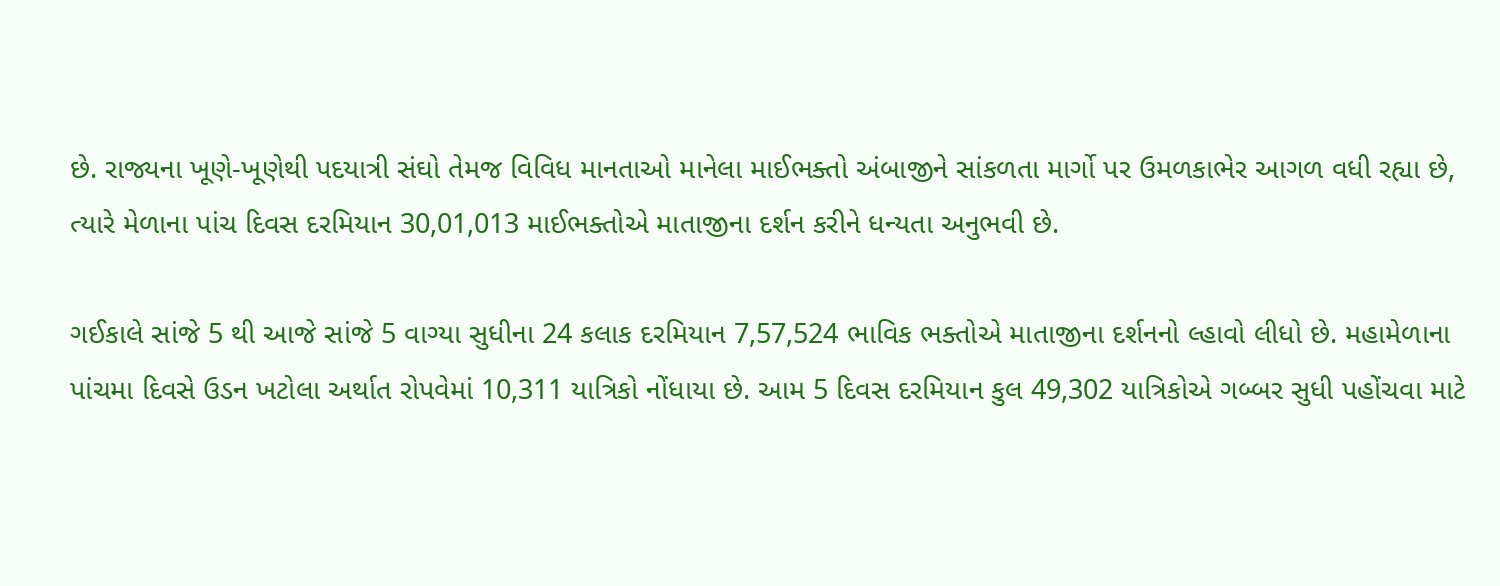છે. રાજ્યના ખૂણે-ખૂણેથી પદયાત્રી સંઘો તેમજ વિવિધ માનતાઓ માનેલા માઈભક્તો અંબાજીને સાંકળતા માર્ગો પર ઉમળકાભેર આગળ વધી રહ્યા છે, ત્યારે મેળાના પાંચ દિવસ દરમિયાન 30,01,013 માઈભક્તોએ માતાજીના દર્શન કરીને ધન્યતા અનુભવી છે.

ગઈકાલે સાંજે 5 થી આજે સાંજે 5 વાગ્યા સુધીના 24 કલાક દરમિયાન 7,57,524 ભાવિક ભક્તોએ માતાજીના દર્શનનો લ્હાવો લીધો છે. મહામેળાના પાંચમા દિવસે ઉડન ખટોલા અર્થાત રોપવેમાં 10,311 યાત્રિકો નોંધાયા છે. આમ 5 દિવસ દરમિયાન કુલ 49,302 યાત્રિકોએ ગબ્બર સુધી પહોંચવા માટે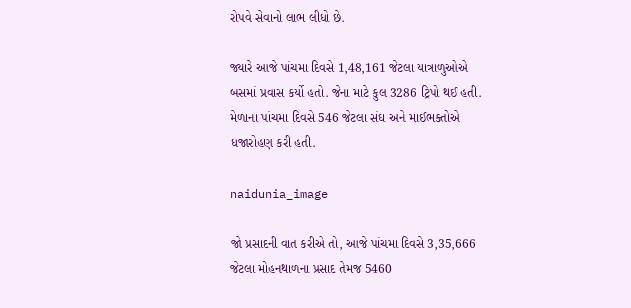રોપવે સેવાનો લાભ લીધો છે.

જ્યારે આજે પાંચમા દિવસે 1,48,161 જેટલા યાત્રાળુઓએ બસમાં પ્રવાસ કર્યો હતો. જેના માટે કુલ 3286 ટ્રિપો થઈ હતી. મેળાના પાંચમા દિવસે 546 જેટલા સંઘ અને માઈભક્તોએ ધજારોહણ કરી હતી.

naidunia_image

જો પ્રસાદની વાત કરીએ તો, આજે પાંચમા દિવસે 3,35,666 જેટલા મોહનથાળના પ્રસાદ તેમજ 5460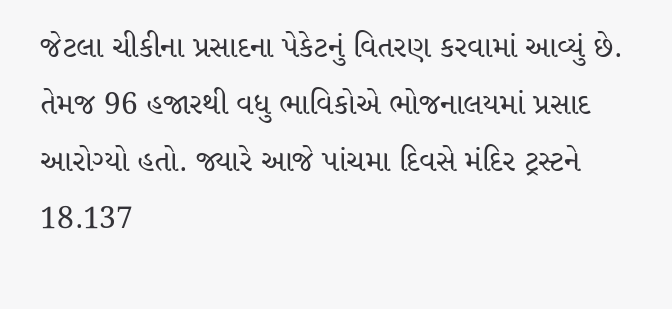જેટલા ચીકીના પ્રસાદના પેકેટનું વિતરણ કરવામાં આવ્યું છે. તેમજ 96 હજારથી વધુ ભાવિકોએ ભોજનાલયમાં પ્રસાદ આરોગ્યો હતો. જ્યારે આજે પાંચમા દિવસે મંદિર ટ્રસ્ટને 18.137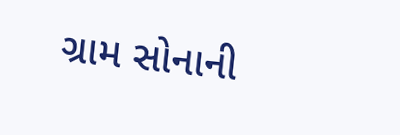ગ્રામ સોનાની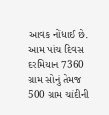આવક નોંધાઈ છે. આમ પાંચ દિવસ દરમિયાન 7360 ગ્રામ સોનું તેમજ 500 ગ્રામ ચાંદીની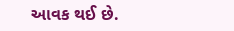આવક થઈ છે.